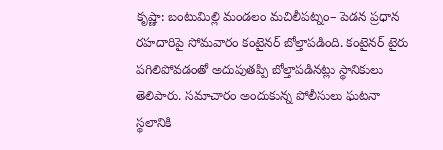కృష్ణా: బంటుమిల్లి మండలం మచిలీపట్నం– పెడన ప్రధాన రహదారిపై సోమవారం కంటైనర్ బోల్తాపడింది. కంటైనర్ టైరు పగిలిపోవడంతో అదుపుతప్పి బోల్తాపడినట్లు స్థానికులు తెలిపారు. సమాచారం అందుకున్న పోలీసులు ఘటనా స్థలానికి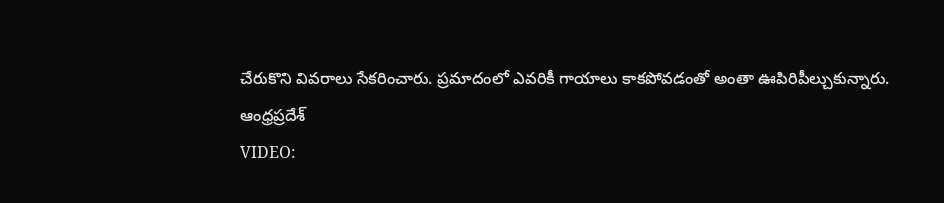చేరుకొని వివరాలు సేకరించారు. ప్రమాదంలో ఎవరికీ గాయాలు కాకపోవడంతో అంతా ఊపిరిపీల్చుకున్నారు.
ఆంధ్రప్రదేశ్
VIDEO: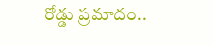రోడ్డు ప్రమాదం..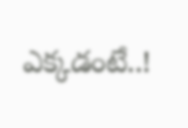ఎక్కడంటే..!